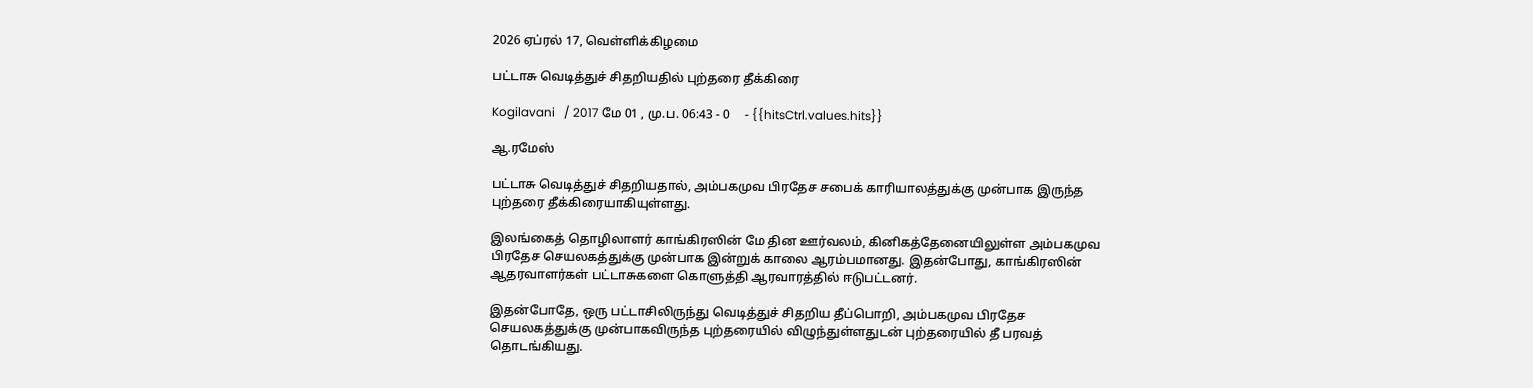2026 ஏப்ரல் 17, வெள்ளிக்கிழமை

பட்டாசு வெடித்துச் சிதறியதில் புற்தரை தீக்கிரை

Kogilavani   / 2017 மே 01 , மு.ப. 06:43 - 0     - {{hitsCtrl.values.hits}}

ஆ.ரமேஸ்

பட்டாசு வெடித்துச் சிதறியதால், அம்பகமுவ பிரதேச சபைக் காரியாலத்துக்கு முன்பாக இருந்த புற்தரை தீக்கிரையாகியுள்ளது.

இலங்கைத் தொழிலாளர் காங்கிரஸின் மே தின ஊர்வலம், கினிகத்தேனையிலுள்ள அம்பகமுவ பிரதேச செயலகத்துக்கு முன்பாக இன்றுக் காலை ஆரம்பமானது. இதன்போது, காங்கிரஸின் ஆதரவாளர்கள் பட்டாசுகளை கொளுத்தி ஆரவாரத்தில் ஈடுபட்டனர்.

இதன்போதே, ஒரு பட்டாசிலிருந்து வெடித்துச் சிதறிய தீப்பொறி, அம்பகமுவ பிரதேச செயலகத்துக்கு முன்பாகவிருந்த புற்தரையில் விழுந்துள்ளதுடன் புற்தரையில் தீ பரவத் தொடங்கியது.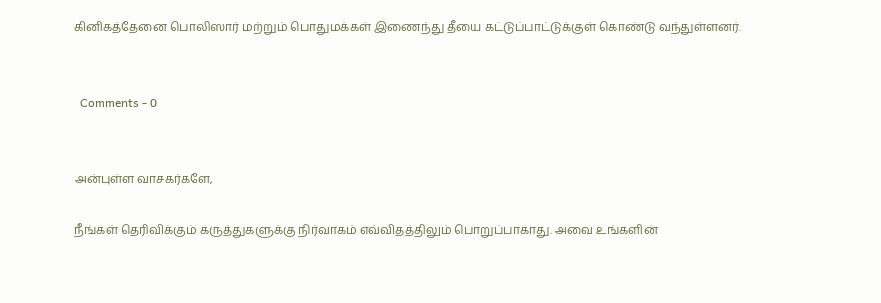கினிகத்தேனை பொலிஸார் மற்றும் பொதுமக்கள் இணைந்து தீயை கட்டுப்பாட்டுக்குள் கொண்டு வந்துள்ளனர்.


  Comments - 0


அன்புள்ள வாசகர்களே,

நீங்கள் தெரிவிக்கும் கருத்துகளுக்கு நிர்வாகம் எவ்விதத்திலும் பொறுப்பாகாது. அவை உங்களின்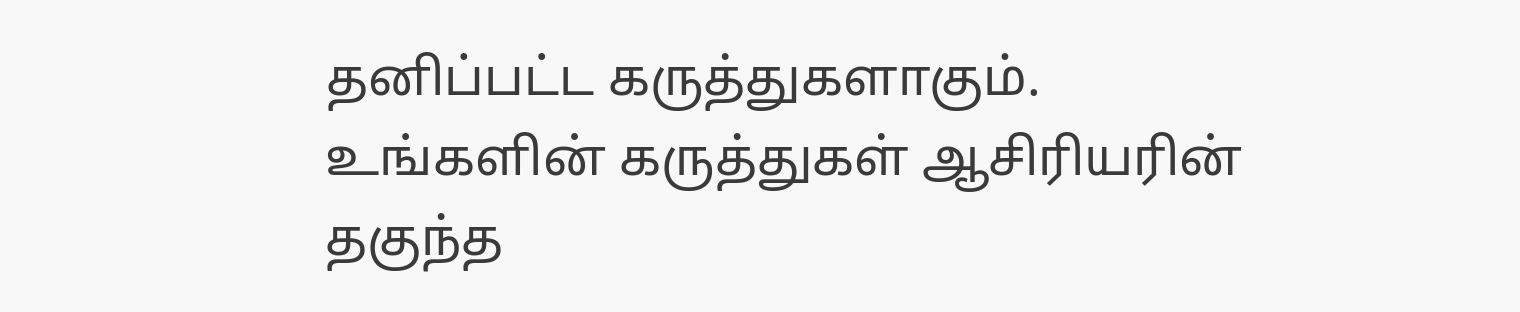தனிப்பட்ட கருத்துகளாகும். உங்களின் கருத்துகள் ஆசிரியரின் தகுந்த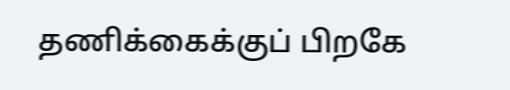தணிக்கைக்குப் பிறகே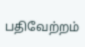பதிவேற்றம்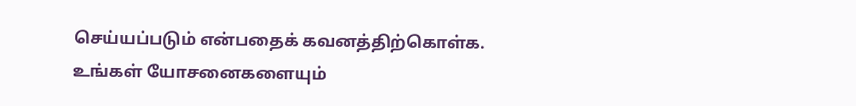செய்யப்படும் என்பதைக் கவனத்திற்கொள்க. உங்கள் யோசனைகளையும்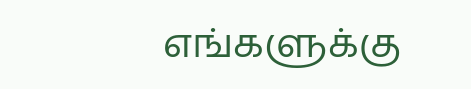எங்களுக்கு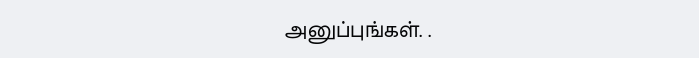அனுப்புங்கள். .